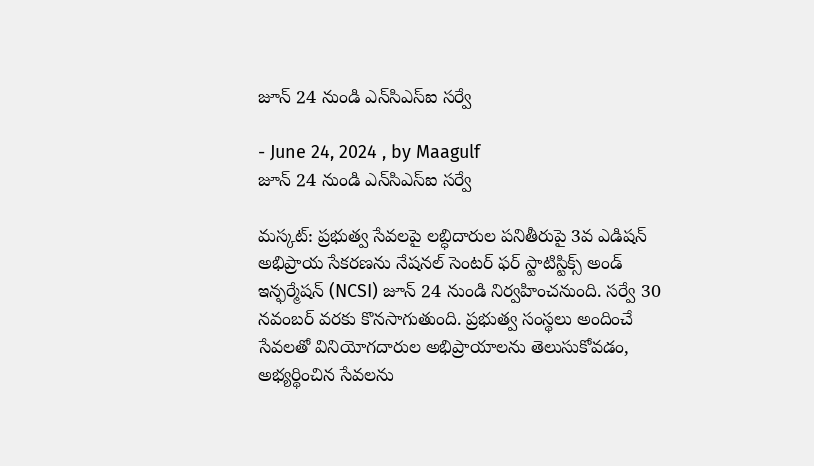జూన్ 24 నుండి ఎన్‌సిఎస్‌ఐ సర్వే

- June 24, 2024 , by Maagulf
జూన్ 24 నుండి ఎన్‌సిఎస్‌ఐ సర్వే

మస్కట్: ప్రభుత్వ సేవలపై లబ్ధిదారుల పనితీరుపై 3వ ఎడిషన్ అభిప్రాయ సేకరణను నేషనల్ సెంటర్ ఫర్ స్టాటిస్టిక్స్ అండ్ ఇన్ఫర్మేషన్ (NCSI) జూన్ 24 నుండి నిర్వహించనుంది. సర్వే 30 నవంబర్ వరకు కొనసాగుతుంది. ప్రభుత్వ సంస్థలు అందించే సేవలతో వినియోగదారుల అభిప్రాయాలను తెలుసుకోవడం, అభ్యర్థించిన సేవలను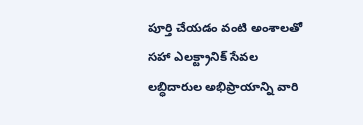పూర్తి చేయడం వంటి అంశాలతో సహా ఎలక్ట్రానిక్ సేవల లబ్ధిదారుల అభిప్రాయాన్ని వారి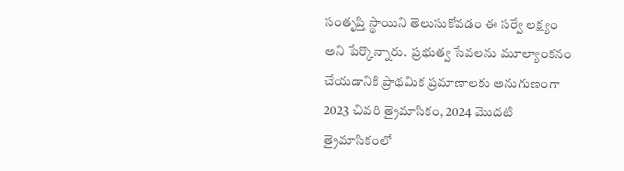సంతృప్తి స్థాయిని తెలుసుకోవడం ఈ సర్వే లక్ష్యం అని పేర్కొన్నారు.  ప్రభుత్వ సేవలను మూల్యాంకనం చేయడానికి ప్రాథమిక ప్రమాణాలకు అనుగుణంగా 2023 చివరి త్రైమాసికం, 2024 మొదటి త్రైమాసికంలో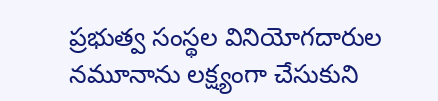ప్రభుత్వ సంస్థల వినియోగదారుల నమూనాను లక్ష్యంగా చేసుకుని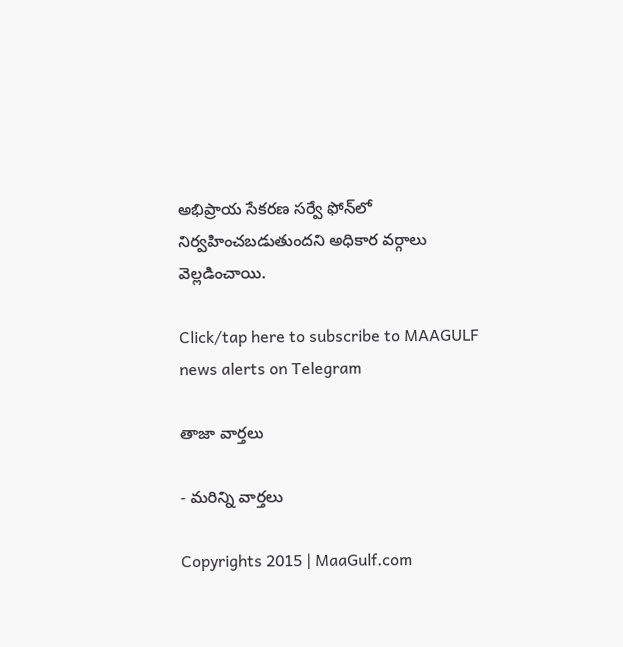అభిప్రాయ సేకరణ సర్వే ఫోన్‌లో నిర్వహించబడుతుందని అధికార వర్గాలు వెల్లడించాయి.

Click/tap here to subscribe to MAAGULF news alerts on Telegram

తాజా వార్తలు

- మరిన్ని వార్తలు

Copyrights 2015 | MaaGulf.com